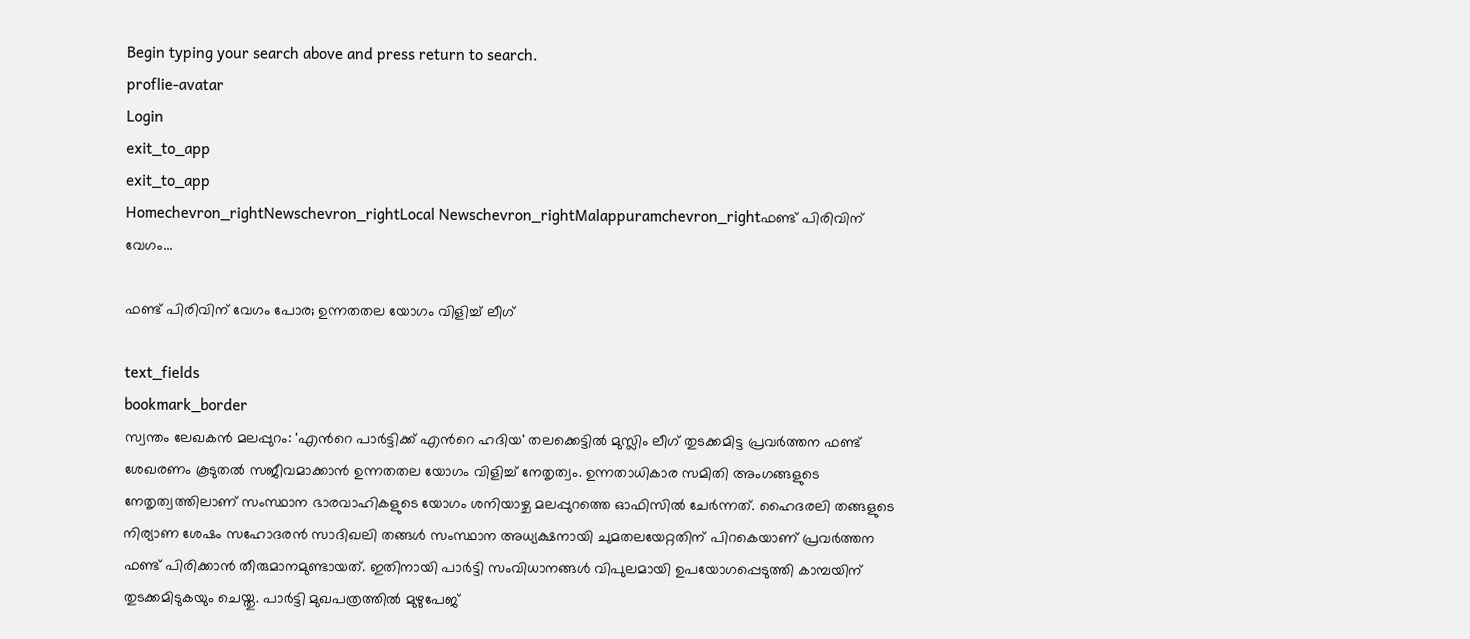Begin typing your search above and press return to search.
proflie-avatar
Login
exit_to_app
exit_to_app
Homechevron_rightNewschevron_rightLocal Newschevron_rightMalappuramchevron_rightഫണ്ട് പിരിവിന് വേഗം...

ഫണ്ട് പിരിവിന് വേഗം പോര; ഉന്നതതല യോഗം വിളിച്ച് ലീഗ്

text_fields
bookmark_border
സ്വന്തം ലേഖകൻ മലപ്പുറം: 'എന്‍റെ പാർട്ടിക്ക് എന്‍റെ ഹദിയ' തലക്കെട്ടിൽ മുസ്ലിം ലീഗ് തുടക്കമിട്ട പ്രവർത്തന ഫണ്ട് ശേഖരണം കൂടുതൽ സജീവമാക്കാൻ ഉന്നതതല യോഗം വിളിച്ച് നേതൃത്വം. ഉന്നതാധികാര സമിതി അംഗങ്ങളുടെ നേതൃത്വത്തിലാണ് സംസ്ഥാന ഭാരവാഹികളുടെ യോഗം ശനിയാഴ്ച മലപ്പുറത്തെ ഓഫിസിൽ ചേർന്നത്. ഹൈദരലി തങ്ങളുടെ നിര്യാണ ശേഷം സഹോദരൻ സാദിഖലി തങ്ങൾ സംസ്ഥാന അധ്യക്ഷനായി ചുമതലയേറ്റതിന് പിറകെയാണ് പ്രവർത്തന ഫണ്ട് പിരിക്കാൻ തീരുമാനമുണ്ടായത്. ഇതിനായി പാർട്ടി സംവിധാനങ്ങൾ വിപുലമായി ഉപയോഗപ്പെടുത്തി കാമ്പയിന് തുടക്കമിടുകയും ചെയ്തു. പാർട്ടി മുഖപത്രത്തിൽ മുഴുപേജ്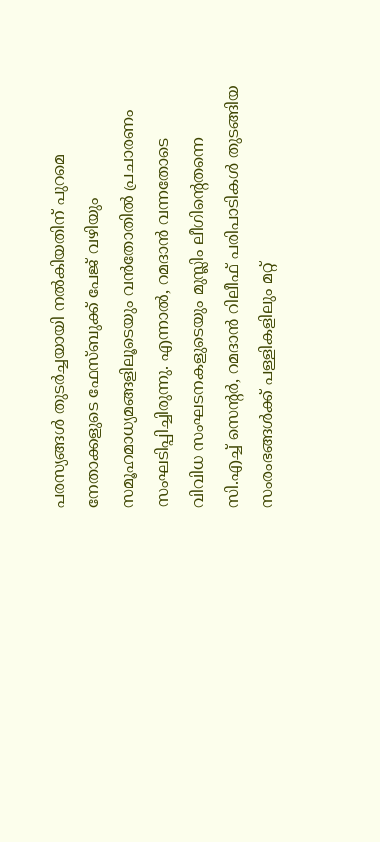പരസ്യങ്ങൾ തുടർച്ചയായി നൽകിയതിന് പുറമെ നേതാക്കളുടെ ഫേസ്ബുക്ക് പേജ് വഴിയും സമൂഹമാധ്യമങ്ങളിലൂടെയും വൻതോതിൽ പ്രചാരണം സംഘടിപ്പിച്ചിരുന്നു. എന്നാൽ, റമദാൻ വന്നതോടെ വിവിധ സംഘടനകളുടെയും മുസ്ലിം ലീഗിന്‍റെതന്നെ സി.എച്ച് സെന്‍റർ, റമദാൻ റിലീഫ് പരിപാടികൾ തുടങ്ങിയ സംരംഭങ്ങൾക്ക് പള്ളികളിലും മറ്റ്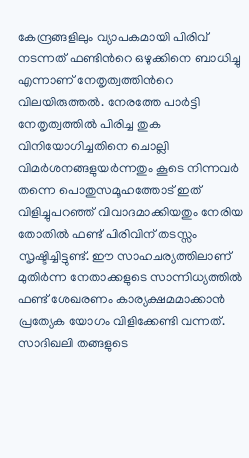കേന്ദ്രങ്ങളിലും വ്യാപകമായി പിരിവ് നടന്നത് ഫണ്ടിന്‍റെ ഒഴുക്കിനെ ബാധിച്ചു എന്നാണ് നേതൃത്വത്തിന്‍റെ വിലയിരുത്തൽ. നേരത്തേ പാർട്ടി നേതൃത്വത്തിൽ പിരിച്ച തുക വിനിയോഗിച്ചതിനെ ചൊല്ലി വിമർശനങ്ങളുയർന്നതും കൂടെ നിന്നവർ തന്നെ പൊതുസമൂഹത്തോട് ഇത് വിളിച്ചുപറഞ്ഞ് വിവാദമാക്കിയതും നേരിയ തോതിൽ ഫണ്ട് പിരിവിന് തടസ്സം സൃഷ്ടിച്ചിട്ടുണ്ട്. ഈ സാഹചര്യത്തിലാണ് മുതിർന്ന നേതാക്കളുടെ സാന്നിധ്യത്തിൽ ഫണ്ട് ശേഖരണം കാര്യക്ഷമമാക്കാൻ പ്രത്യേക യോഗം വിളിക്കേണ്ടി വന്നത്. സാദിഖലി തങ്ങളുടെ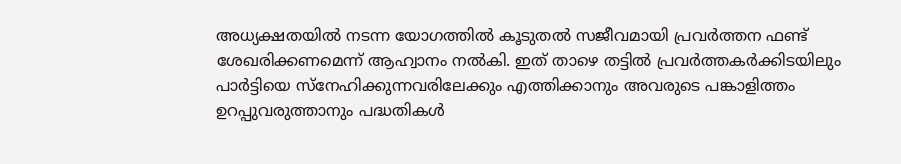അധ്യക്ഷതയിൽ നടന്ന യോഗത്തിൽ കൂടുതൽ സജീവമായി പ്രവർത്തന ഫണ്ട് ശേഖരിക്കണമെന്ന് ആഹ്വാനം നൽകി. ഇത് താഴെ തട്ടിൽ പ്രവർത്തകർക്കിടയിലും പാർട്ടിയെ സ്നേഹിക്കുന്നവരിലേക്കും എത്തിക്കാനും അവരുടെ പങ്കാളിത്തം ഉറപ്പുവരുത്താനും പദ്ധതികൾ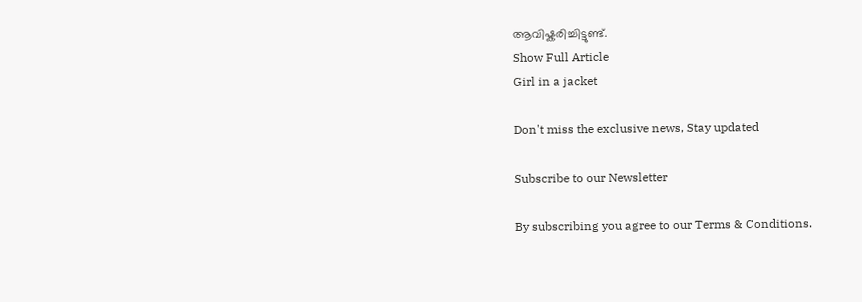ആവിഷ്കരിച്ചിട്ടുണ്ട്.
Show Full Article
Girl in a jacket

Don't miss the exclusive news, Stay updated

Subscribe to our Newsletter

By subscribing you agree to our Terms & Conditions.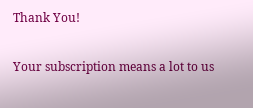Thank You!

Your subscription means a lot to us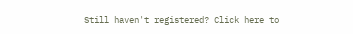Still haven't registered? Click here to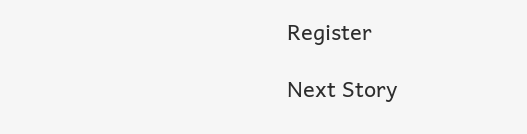Register

Next Story